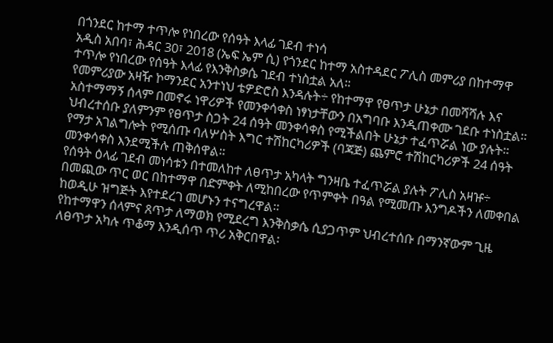በጎንደር ከተማ ተጥሎ የነበረው የሰዓት እላፊ ገደብ ተነሳ
አዲስ አበባ፣ ሕዳር 30፣ 2018 (ኤፍ ኤም ሲ) የጎንደር ከተማ አስተዳደር ፖሊስ መምሪያ በከተማዋ ተጥሎ የነበረው የሰዓት እላፊ የእንቅስቃሴ ገደብ ተነስቷል አለ፡፡
የመምሪያው አዛዥ ኮማንደር አንተነህ ቴዎድሮስ እንዳሉት÷ የከተማዋ የፀጥታ ሁኔታ በመሻሻሉ እና አስተማማኝ ሰላም በመኖሩ ነዋሪዎች የመንቀሳቀስ ነፃነታቸውን በአግባቡ እንዲጠቀሙ ገደቡ ተነስቷል።
ህብረተሰቡ ያለምንም የፀጥታ ስጋት 24 ሰዓት መንቀሳቀስ የሚችልበት ሁኔታ ተፈጥሯል ነው ያሉት፡፡
የማታ አገልግሎት የሚሰጡ ባለሦስት እግር ተሽከርካሪዎች (ባጃጅ) ጨምሮ ተሽከርካሪዎች 24 ሰዓት መንቀሳቀስ እንደሚችሉ ጠቅሰዋል።
የሰዓት ዕላፊ ገደብ መነሳቱን በተመለከተ ለፀጥታ አካላት ግንዛቤ ተፈጥሯል ያሉት ፖሊስ አዛዡ÷ በመጪው ጥር ወር በከተማዋ በድምቀት ለሚከበረው የጥምቀት በዓል የሚመጡ እንግዶችን ለመቀበል ከወዲሁ ዝግጅት እየተደረገ መሆኑን ተናግረዋል።
የከተማዋን ሰላምና ጸጥታ ለማወክ የሚደረግ እንቅስቃሴ ሲያጋጥም ህብረተሰቡ በማንኛውም ጊዜ ለፀጥታ አካሉ ጥቆማ እንዲሰጥ ጥሪ አቅርበዋል፡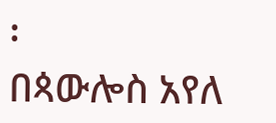፡
በጳውሎስ አየለ